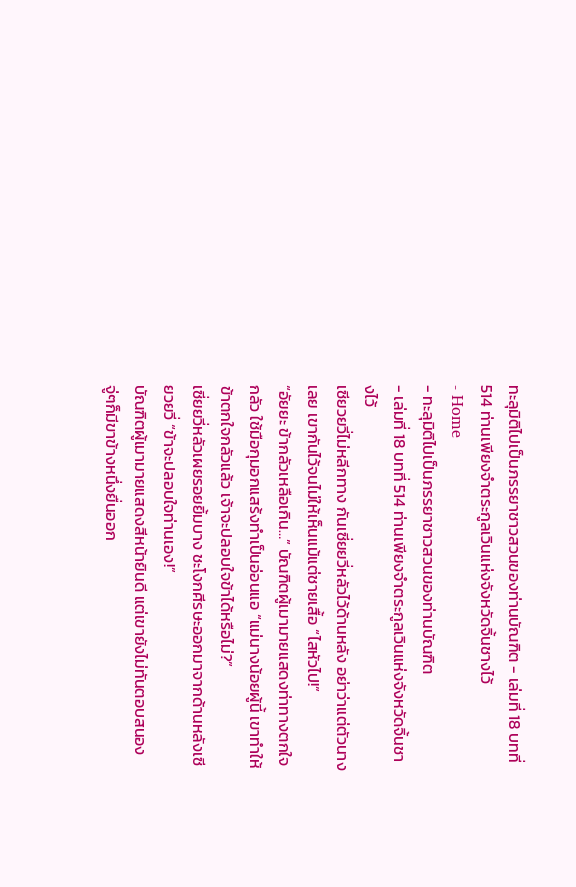ทะลุมิติไปเป็นภรรยาชาวสวนของท่านบัณฑิต - เล่มที่ 18 บทที่ 514 ท่านเพียงจำตระกูลเวินแห่งจังหวัดจิ้นชางไว้
- Home
- ทะลุมิติไปเป็นภรรยาชาวสวนของท่านบัณฑิต
- เล่มที่ 18 บทที่ 514 ท่านเพียงจำตระกูลเวินแห่งจังหวัดจิ้นชางไว้
เซียวยวี่ไม่หลีกทาง กันเซี่ยยวี่หลัวไว้ด้านหลัง อย่าว่าแต่ตัวนางเลย เขากันไว้จนไม่ให้เห็นแม้แต่ชายเสื้อ “ไสหัวไป!”
“อัยยะ ข้ากลัวเหลือเกิน…” บัณฑิตผู้เมามายแสดงท่าทางตกใจกลัว ใช้มือกุมอกแสร้งทำเป็นอ่อนแอ “แม่นางน้อยผู้นี้ เขาทำให้ข้าตกใจกลัวแล้ว เจ้าจะปลอบใจข้าได้หรือไม่?”
เซี่ยยวี่หลัวเผยรอยยิ้มบาง ชะโงกศีรษะออกมาจากด้านหลังเซียวยวี่ “ข้าจะปลอบใจท่านเอง!”
บัณฑิตผู้เมามายแสดงสีหน้ายินดี แต่เขายังไม่ทันตอบสนอง จู่ๆก็มีขาข้างหนึ่งยื่นออก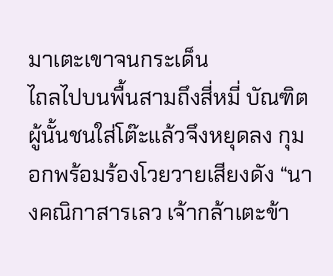มาเตะเขาจนกระเด็น
ไถลไปบนพื้นสามถึงสี่หมี่ บัณฑิตผู้นั้นชนใส่โต๊ะแล้วจึงหยุดลง กุมอกพร้อมร้องโวยวายเสียงดัง “นางคณิกาสารเลว เจ้ากล้าเตะข้า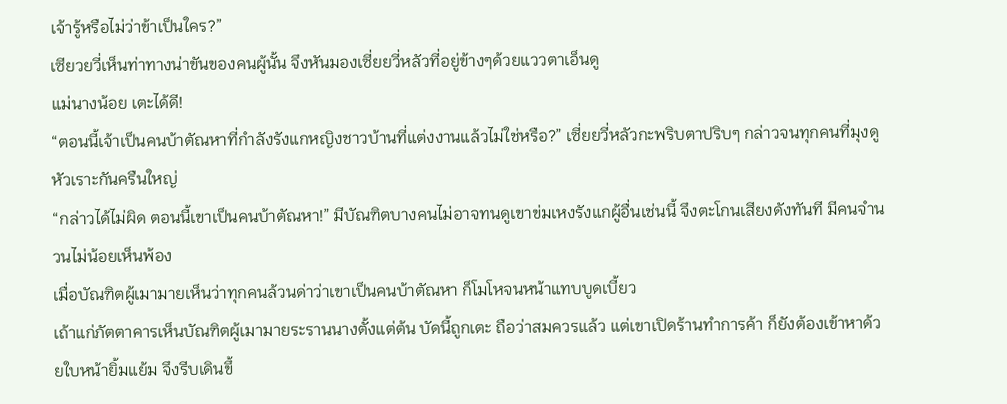เจ้ารู้หรือไม่ว่าข้าเป็นใคร?”
เซียวยวี่เห็นท่าทางน่าขันของคนผู้นั้น จึงหันมองเซี่ยยวี่หลัวที่อยู่ข้างๆด้วยแววตาเอ็นดู
แม่นางน้อย เตะได้ดี!
“ตอนนี้เจ้าเป็นคนบ้าตัณหาที่กำลังรังแกหญิงชาวบ้านที่แต่งงานแล้วไม่ใช่หรือ?” เซี่ยยวี่หลัวกะพริบตาปริบๆ กล่าวจนทุกคนที่มุงดูหัวเราะกันครืนใหญ่
“กล่าวได้ไม่ผิด ตอนนี้เขาเป็นคนบ้าตัณหา!” มีบัณฑิตบางคนไม่อาจทนดูเขาข่มเหงรังแกผู้อื่นเช่นนี้ จึงตะโกนเสียงดังทันที มีคนจำนวนไม่น้อยเห็นพ้อง
เมื่อบัณฑิตผู้เมามายเห็นว่าทุกคนล้วนด่าว่าเขาเป็นคนบ้าตัณหา ก็โมโหจนหน้าแทบบูดเบี้ยว
เถ้าแก่ภัตตาคารเห็นบัณฑิตผู้เมามายระรานนางตั้งแต่ต้น บัดนี้ถูกเตะ ถือว่าสมควรแล้ว แต่เขาเปิดร้านทำการค้า ก็ยังต้องเข้าหาด้วยใบหน้ายิ้มแย้ม จึงรีบเดินขึ้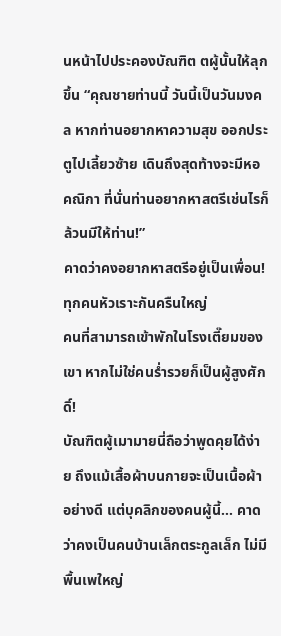นหน้าไปประคองบัณฑิต ตผู้นั้นให้ลุกขึ้น “คุณชายท่านนี้ วันนี้เป็นวันมงคล หากท่านอยากหาความสุข ออกประตูไปเลี้ยวซ้าย เดินถึงสุดท้างจะมีหอคณิกา ที่นั่นท่านอยากหาสตรีเช่นไรก็ล้วนมีให้ท่าน!”
คาดว่าคงอยากหาสตรีอยู่เป็นเพื่อน!
ทุกคนหัวเราะกันครืนใหญ่
คนที่สามารถเข้าพักในโรงเตี๊ยมของเขา หากไม่ใช่คนร่ำรวยก็เป็นผู้สูงศักดิ์!
บัณฑิตผู้เมามายนี่ถือว่าพูดคุยได้ง่าย ถึงแม้เสื้อผ้าบนกายจะเป็นเนื้อผ้าอย่างดี แต่บุคลิกของคนผู้นี้… คาดว่าคงเป็นคนบ้านเล็กตระกูลเล็ก ไม่มีพื้นเพใหญ่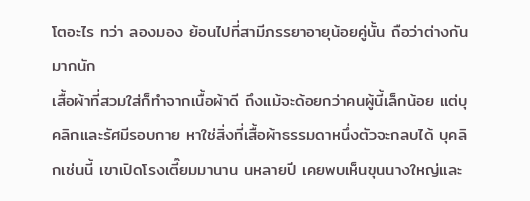โตอะไร ทว่า ลองมอง ย้อนไปที่สามีภรรยาอายุน้อยคู่นั้น ถือว่าต่างกันมากนัก
เสื้อผ้าที่สวมใส่ก็ทำจากเนื้อผ้าดี ถึงแม้จะด้อยกว่าคนผู้นี้เล็กน้อย แต่บุคลิกและรัศมีรอบกาย หาใช่สิ่งที่เสื้อผ้าธรรมดาหนึ่งตัวจะกลบได้ บุคลิกเช่นนี้ เขาเปิดโรงเตี๊ยมมานาน นหลายปี เคยพบเห็นขุนนางใหญ่และ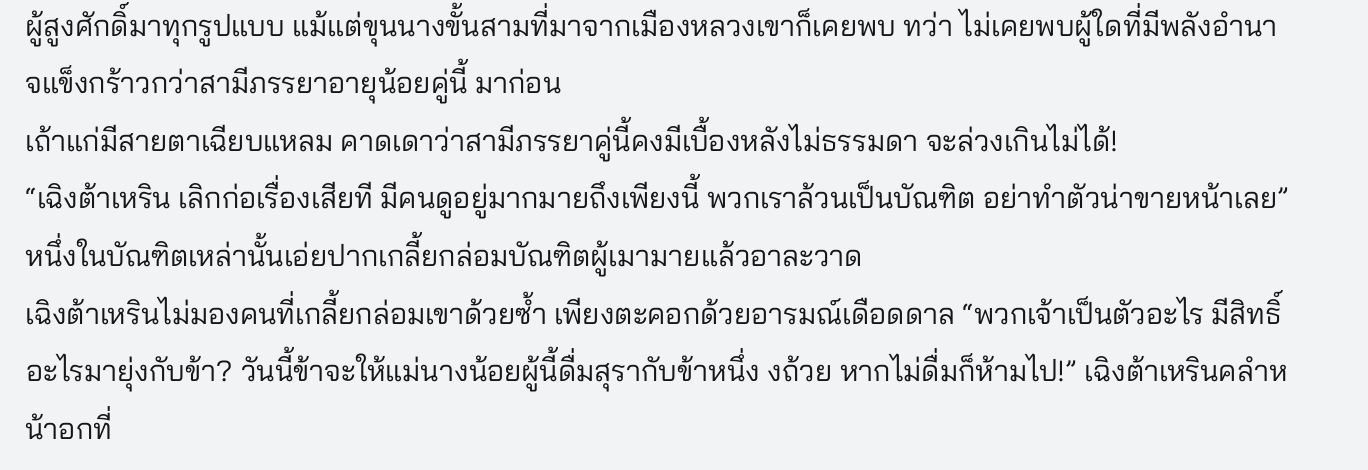ผู้สูงศักดิ์มาทุกรูปแบบ แม้แต่ขุนนางขั้นสามที่มาจากเมืองหลวงเขาก็เคยพบ ทว่า ไม่เคยพบผู้ใดที่มีพลังอำนาจแข็งกร้าวกว่าสามีภรรยาอายุน้อยคู่นี้ มาก่อน
เถ้าแก่มีสายตาเฉียบแหลม คาดเดาว่าสามีภรรยาคู่นี้คงมีเบื้องหลังไม่ธรรมดา จะล่วงเกินไม่ได้!
“เฉิงต้าเหริน เลิกก่อเรื่องเสียที มีคนดูอยู่มากมายถึงเพียงนี้ พวกเราล้วนเป็นบัณฑิต อย่าทำตัวน่าขายหน้าเลย” หนึ่งในบัณฑิตเหล่านั้นเอ่ยปากเกลี้ยกล่อมบัณฑิตผู้เมามายแล้วอาละวาด
เฉิงต้าเหรินไม่มองคนที่เกลี้ยกล่อมเขาด้วยซ้ำ เพียงตะคอกด้วยอารมณ์เดือดดาล “พวกเจ้าเป็นตัวอะไร มีสิทธิ์อะไรมายุ่งกับข้า? วันนี้ข้าจะให้แม่นางน้อยผู้นี้ดื่มสุรากับข้าหนึ่ง งถ้วย หากไม่ดื่มก็ห้ามไป!” เฉิงต้าเหรินคลำหน้าอกที่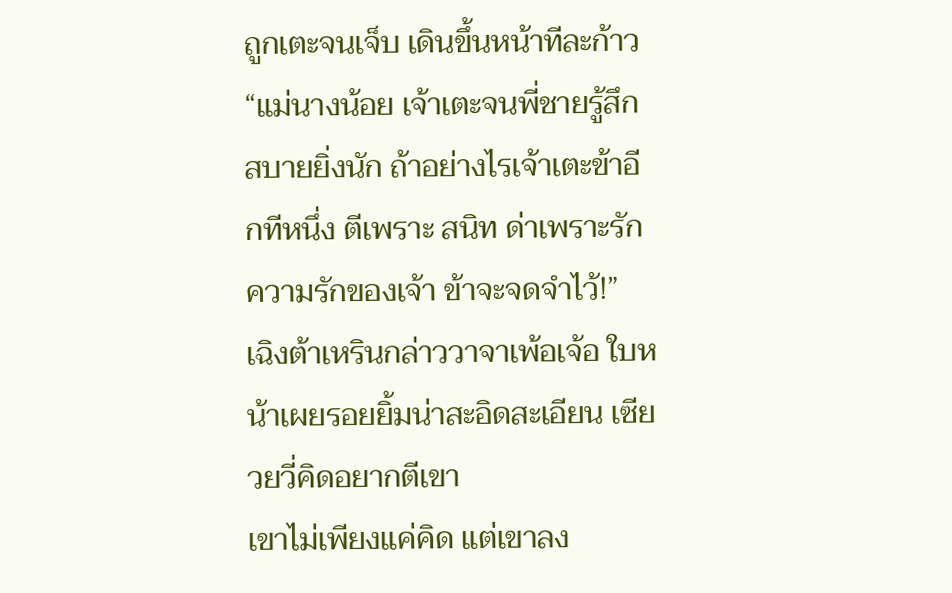ถูกเตะจนเจ็บ เดินขึ้นหน้าทีละก้าว “แม่นางน้อย เจ้าเตะจนพี่ชายรู้สึกสบายยิ่งนัก ถ้าอย่างไรเจ้าเตะข้าอีกทีหนึ่ง ตีเพราะ สนิท ด่าเพราะรัก ความรักของเจ้า ข้าจะจดจำไว้!”
เฉิงต้าเหรินกล่าววาจาเพ้อเจ้อ ใบหน้าเผยรอยยิ้มน่าสะอิดสะเอียน เซียวยวี่คิดอยากตีเขา
เขาไม่เพียงแค่คิด แต่เขาลง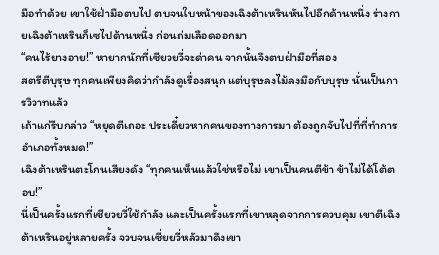มือทำด้วย เขาใช้ฝ่ามือตบไป ตบจนใบหน้าของเฉิงต้าเหรินหันไปอีกด้านหนึ่ง ร่างกายเฉิงต้าเหรินก็เซไปด้านหนึ่ง ก่อนถ่มเลือดออกมา
“คนไร้ยางอาย!” หายากนักที่เซียวยวี่จะด่าคน จากนั้นจึงตบฝ่ามือที่สอง
สตรีตีบุรุษ ทุกคนเพียงคิดว่ากำลังดูเรื่องสนุก แต่บุรุษลงไม้ลงมือกับบุรุษ นั่นเป็นการวิวาทแล้ว
เถ้าแก่รีบกล่าว “หยุดตีเถอะ ประเดี๋ยวหากคนของทางการมา ต้องถูกจับไปที่ที่ทำการอำเภอทั้งหมด!”
เฉิงต้าเหรินตะโกนเสียงดัง “ทุกคนเห็นแล้วใช่หรือไม่ เขาเป็นคนตีข้า ข้าไม่ได้โต้ตอบ!”
นี่เป็นครั้งแรกที่เซียวยวี่ใช้กำลัง และเป็นครั้งแรกที่เขาหลุดจากการควบคุม เขาตีเฉิงต้าเหรินอยู่หลายครั้ง จวบจนเซี่ยยวี่หลัวมาดึงเขา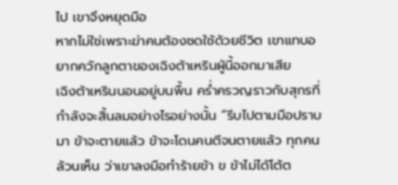ไป เขาจึงหยุดมือ
หากไม่ใช่เพราะฆ่าคนต้องชดใช้ด้วยชีวิต เขาแทบอยากควักลูกตาของเฉิงต้าเหรินผู้นี้ออกมาเสีย
เฉิงต้าเหรินนอนอยู่บนพื้น คร่ำครวญราวกับสุกรที่กำลังจะสิ้นลมอย่างไรอย่างนั้น “รีบไปตามมือปราบมา ข้าจะตายแล้ว ข้าจะโดนคนตีจนตายแล้ว ทุกคนล้วนเห็น ว่าเขาลงมือทำร้ายข้า ข ข้าไม่ได้โต้ต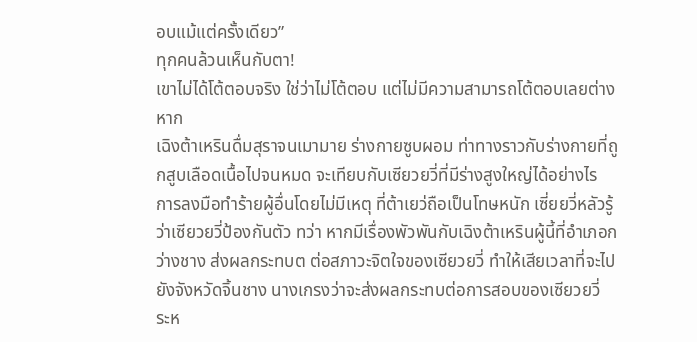อบแม้แต่ครั้งเดียว”
ทุกคนล้วนเห็นกับตา!
เขาไม่ได้โต้ตอบจริง ใช่ว่าไม่โต้ตอบ แต่ไม่มีความสามารถโต้ตอบเลยต่างหาก
เฉิงต้าเหรินดื่มสุราจนเมามาย ร่างกายซูบผอม ท่าทางราวกับร่างกายที่ถูกสูบเลือดเนื้อไปจนหมด จะเทียบกับเซียวยวี่ที่มีร่างสูงใหญ่ได้อย่างไร
การลงมือทำร้ายผู้อื่นโดยไม่มีเหตุ ที่ต้าเยว่ถือเป็นโทษหนัก เซี่ยยวี่หลัวรู้ว่าเซียวยวี่ป้องกันตัว ทว่า หากมีเรื่องพัวพันกับเฉิงต้าเหรินผู้นี้ที่อำเภอกว่างชาง ส่งผลกระทบต ต่อสภาวะจิตใจของเซียวยวี่ ทำให้เสียเวลาที่จะไปยังจังหวัดจิ้นชาง นางเกรงว่าจะส่งผลกระทบต่อการสอบของเซียวยวี่
ระห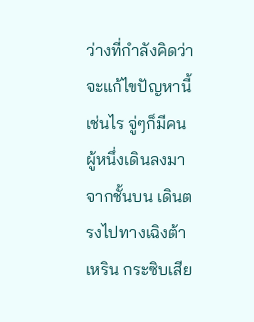ว่างที่กำลังคิดว่าจะแก้ไขปัญหานี้เช่นไร จู่ๆก็มีคนผู้หนึ่งเดินลงมาจากชั้นบน เดินตรงไปทางเฉิงต้าเหริน กระซิบเสีย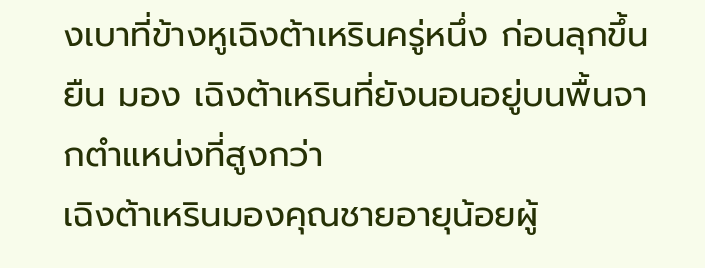งเบาที่ข้างหูเฉิงต้าเหรินครู่หนึ่ง ก่อนลุกขึ้นยืน มอง เฉิงต้าเหรินที่ยังนอนอยู่บนพื้นจากตำแหน่งที่สูงกว่า
เฉิงต้าเหรินมองคุณชายอายุน้อยผู้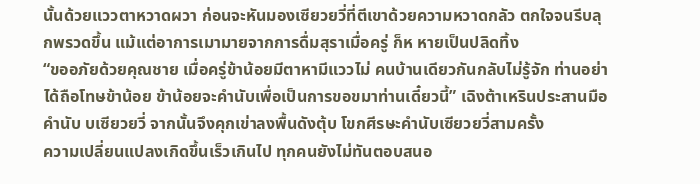นั้นด้วยแววตาหวาดผวา ก่อนจะหันมองเซียวยวี่ที่ตีเขาด้วยความหวาดกลัว ตกใจจนรีบลุกพรวดขึ้น แม้แต่อาการเมามายจากการดื่มสุราเมื่อครู่ ก็ห หายเป็นปลิดทิ้ง
“ขออภัยด้วยคุณชาย เมื่อครู่ข้าน้อยมีตาหามีแววไม่ คนบ้านเดียวกันกลับไม่รู้จัก ท่านอย่าได้ถือโทษข้าน้อย ข้าน้อยจะคำนับเพื่อเป็นการขอขมาท่านเดี๋ยวนี้” เฉิงต้าเหรินประสานมือคำนับ บเซียวยวี่ จากนั้นจึงคุกเข่าลงพื้นดังตุ้บ โขกศีรษะคำนับเซียวยวี่สามครั้ง
ความเปลี่ยนแปลงเกิดขึ้นเร็วเกินไป ทุกคนยังไม่ทันตอบสนอ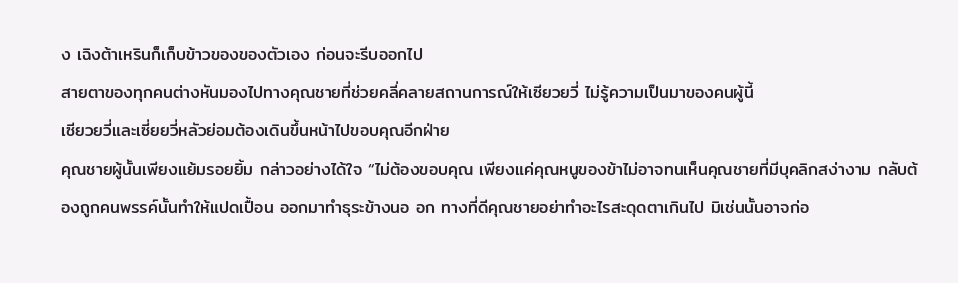ง เฉิงต้าเหรินก็เก็บข้าวของของตัวเอง ก่อนจะรีบออกไป
สายตาของทุกคนต่างหันมองไปทางคุณชายที่ช่วยคลี่คลายสถานการณ์ให้เซียวยวี่ ไม่รู้ความเป็นมาของคนผู้นี้
เซียวยวี่และเซี่ยยวี่หลัวย่อมต้องเดินขึ้นหน้าไปขอบคุณอีกฝ่าย
คุณชายผู้นั้นเพียงแย้มรอยยิ้ม กล่าวอย่างได้ใจ “ไม่ต้องขอบคุณ เพียงแค่คุณหนูของข้าไม่อาจทนเห็นคุณชายที่มีบุคลิกสง่างาม กลับต้องถูกคนพรรค์นั้นทำให้แปดเปื้อน ออกมาทำธุระข้างนอ อก ทางที่ดีคุณชายอย่าทำอะไรสะดุดตาเกินไป มิเช่นนั้นอาจก่อ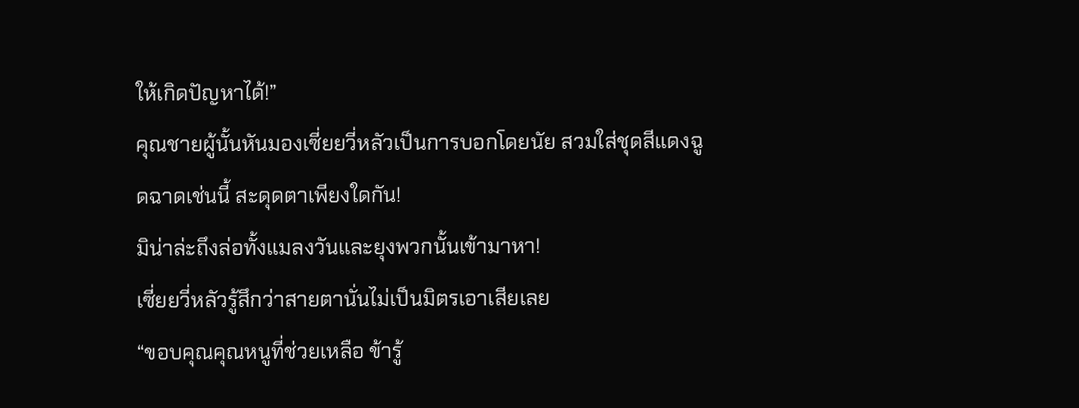ให้เกิดปัญหาได้!”
คุณชายผู้นั้นหันมองเซี่ยยวี่หลัวเป็นการบอกโดยนัย สวมใส่ชุดสีแดงฉูดฉาดเช่นนี้ สะดุดตาเพียงใดกัน!
มิน่าล่ะถึงล่อทั้งแมลงวันและยุงพวกนั้นเข้ามาหา!
เซี่ยยวี่หลัวรู้สึกว่าสายตานั่นไม่เป็นมิตรเอาเสียเลย
“ขอบคุณคุณหนูที่ช่วยเหลือ ข้ารู้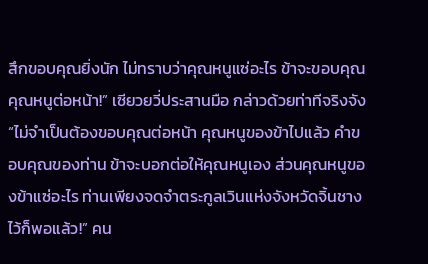สึกขอบคุณยิ่งนัก ไม่ทราบว่าคุณหนูแซ่อะไร ข้าจะขอบคุณคุณหนูต่อหน้า!” เซียวยวี่ประสานมือ กล่าวด้วยท่าทีจริงจัง
“ไม่จำเป็นต้องขอบคุณต่อหน้า คุณหนูของข้าไปแล้ว คำขอบคุณของท่าน ข้าจะบอกต่อให้คุณหนูเอง ส่วนคุณหนูของข้าแซ่อะไร ท่านเพียงจดจำตระกูลเวินแห่งจังหวัดจิ้นชางไว้ก็พอแล้ว!” คน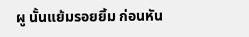ผู นั้นแย้มรอยยิ้ม ก่อนหัน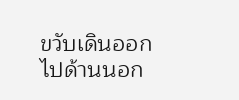ขวับเดินออกไปด้านนอก